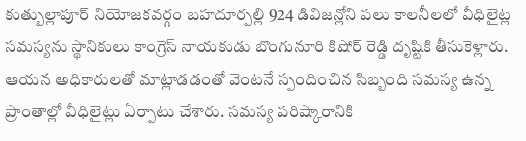కుత్బుల్లాపూర్ నియోజకవర్గం బహదూర్పల్లి 924 డివిజన్లోని పలు కాలనీలలో వీధిలైట్ల సమస్యను స్థానికులు కాంగ్రెస్ నాయకుడు బొంగునూరి కిషోర్ రెడ్డి దృష్టికి తీసుకెళ్లారు. ఆయన అధికారులతో మాట్లాడడంతో వెంటనే స్పందించిన సిబ్బంది సమస్య ఉన్న ప్రాంతాల్లో వీధిలైట్లు ఏర్పాటు చేశారు. సమస్య పరిష్కారానికి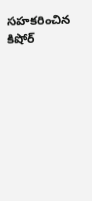సహకరించిన కిషోర్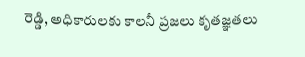రెడ్డి, అధికారులకు కాలనీ ప్రజలు కృతజ్ఞతలు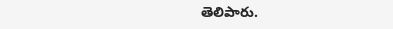తెలిపారు.